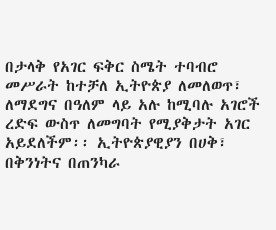በታላቅ የአገር ፍቅር ስሜት ተባብሮ መሥራት ከተቻለ ኢትዮጵያ ለመለወጥ፣ ለማደግና በዓለም ላይ አሉ ከሚባሉ አገሮች ረድፍ ውስጥ ለመግባት የሚያቅታት አገር አይደለችም፡፡ ኢትዮጵያዊያን በሀቅ፣ በቅንነትና በጠንካራ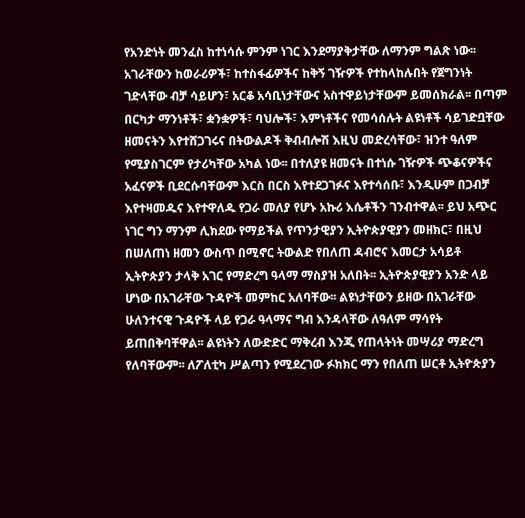የአንድነት መንፈስ ከተነሳሱ ምንም ነገር እንደማያቅታቸው ለማንም ግልጽ ነው፡፡ አገራቸውን ከወራሪዎች፣ ከተስፋፊዎችና ከቅኝ ገዥዎች የተከላከሉበት የጀግንነት ገድላቸው ብቻ ሳይሆን፣ አርቆ አሳቢነታቸውና አስተዋይነታቸውም ይመሰክራል፡፡ በጣም በርካታ ማንነቶች፣ ቋንቋዎች፣ ባህሎች፣ እምነቶችና የመሳሰሉት ልዩነቶች ሳይገድቧቸው ዘመናትን እየተሸጋገሩና በትውልዶች ቅብብሎሽ እዚህ መድረሳቸው፣ ዝንተ ዓለም የሚያስገርም የታሪካቸው አካል ነው፡፡ በተለያዩ ዘመናት በተነሱ ገዥዎች ጭቆናዎችና አፈናዎች ቢደርሱባቸውም እርስ በርስ እየተደጋገፉና እየተሳሰቡ፣ እንዲሁም በጋብቻ እየተዛመዱና እየተዋለዱ የጋራ መለያ የሆኑ አኩሪ እሴቶችን ገንብተዋል፡፡ ይህ አጭር ነገር ግን ማንም ሊክደው የማይችል የጥንታዊያን ኢትዮጵያዊያን መዘክር፣ በዚህ በሠለጠነ ዘመን ውስጥ በሚኖር ትውልድ የበለጠ ዳብሮና እመርታ አሳይቶ ኢትዮጵያን ታላቅ አገር የማድረግ ዓላማ ማስያዝ አለበት፡፡ ኢትዮጵያዊያን አንድ ላይ ሆነው በአገራቸው ጉዳዮች መምከር አለባቸው፡፡ ልዩነታቸውን ይዘው በአገራቸው ሁለንተናዊ ጉዳዮች ላይ የጋራ ዓላማና ግብ እንዳላቸው ለዓለም ማሳየት ይጠበቅባቸዋል፡፡ ልዩነትን ለውድድር ማቅረብ እንጂ የጠላትነት መሣሪያ ማድረግ የለባቸውም፡፡ ለፖለቲካ ሥልጣን የሚደረገው ፉክክር ማን የበለጠ ሠርቶ ኢትዮጵያን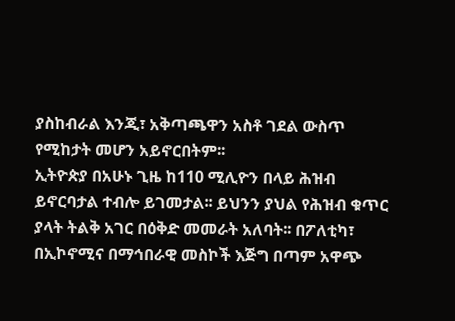ያስከብራል እንጂ፣ አቅጣጫዋን አስቶ ገደል ውስጥ የሚከታት መሆን አይኖርበትም፡፡
ኢትዮጵያ በአሁኑ ጊዜ ከ110 ሚሊዮን በላይ ሕዝብ ይኖርባታል ተብሎ ይገመታል፡፡ ይህንን ያህል የሕዝብ ቁጥር ያላት ትልቅ አገር በዕቅድ መመራት አለባት፡፡ በፖለቲካ፣ በኢኮኖሚና በማኅበራዊ መስኮች እጅግ በጣም አዋጭ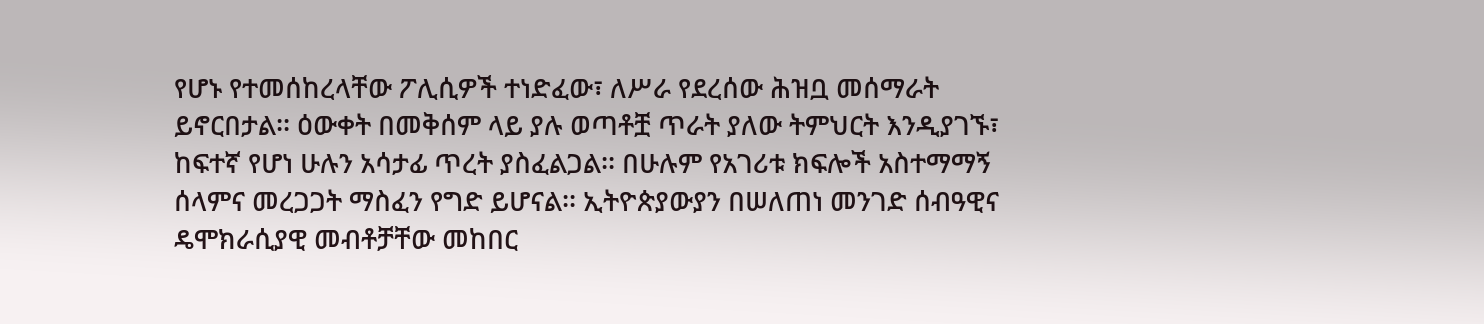የሆኑ የተመሰከረላቸው ፖሊሲዎች ተነድፈው፣ ለሥራ የደረሰው ሕዝቧ መሰማራት ይኖርበታል፡፡ ዕውቀት በመቅሰም ላይ ያሉ ወጣቶቿ ጥራት ያለው ትምህርት እንዲያገኙ፣ ከፍተኛ የሆነ ሁሉን አሳታፊ ጥረት ያስፈልጋል፡፡ በሁሉም የአገሪቱ ክፍሎች አስተማማኝ ሰላምና መረጋጋት ማስፈን የግድ ይሆናል፡፡ ኢትዮጵያውያን በሠለጠነ መንገድ ሰብዓዊና ዴሞክራሲያዊ መብቶቻቸው መከበር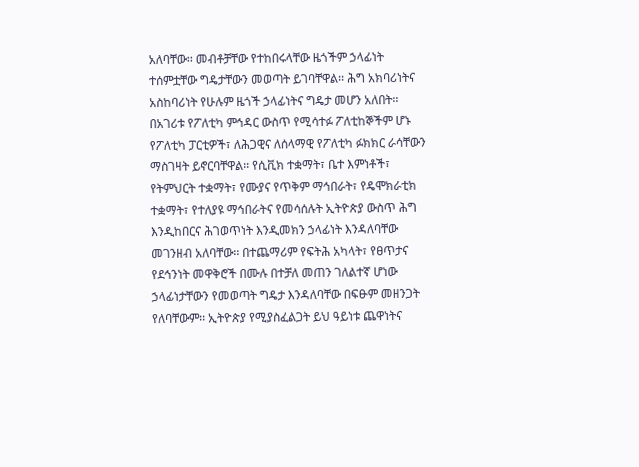አለባቸው፡፡ መብቶቻቸው የተከበሩላቸው ዜጎችም ኃላፊነት ተሰምቷቸው ግዴታቸውን መወጣት ይገባቸዋል፡፡ ሕግ አክባሪነትና አስከባሪነት የሁሉም ዜጎች ኃላፊነትና ግዴታ መሆን አለበት፡፡ በአገሪቱ የፖለቲካ ምኅዳር ውስጥ የሚሳተፉ ፖለቲከኞችም ሆኑ የፖለቲካ ፓርቲዎች፣ ለሕጋዊና ለሰላማዊ የፖለቲካ ፉክክር ራሳቸውን ማስገዛት ይኖርባቸዋል፡፡ የሲቪክ ተቋማት፣ ቤተ እምነቶች፣ የትምህርት ተቋማት፣ የሙያና የጥቅም ማኅበራት፣ የዴሞክራቲክ ተቋማት፣ የተለያዩ ማኅበራትና የመሳሰሉት ኢትዮጵያ ውስጥ ሕግ እንዲከበርና ሕገወጥነት እንዲመክን ኃላፊነት እንዳለባቸው መገንዘብ አለባቸው፡፡ በተጨማሪም የፍትሕ አካላት፣ የፀጥታና የደኅንነት መዋቅሮች በሙሉ በተቻለ መጠን ገለልተኛ ሆነው ኃላፊነታቸውን የመወጣት ግዴታ እንዳለባቸው በፍፁም መዘንጋት የለባቸውም፡፡ ኢትዮጵያ የሚያስፈልጋት ይህ ዓይነቱ ጨዋነትና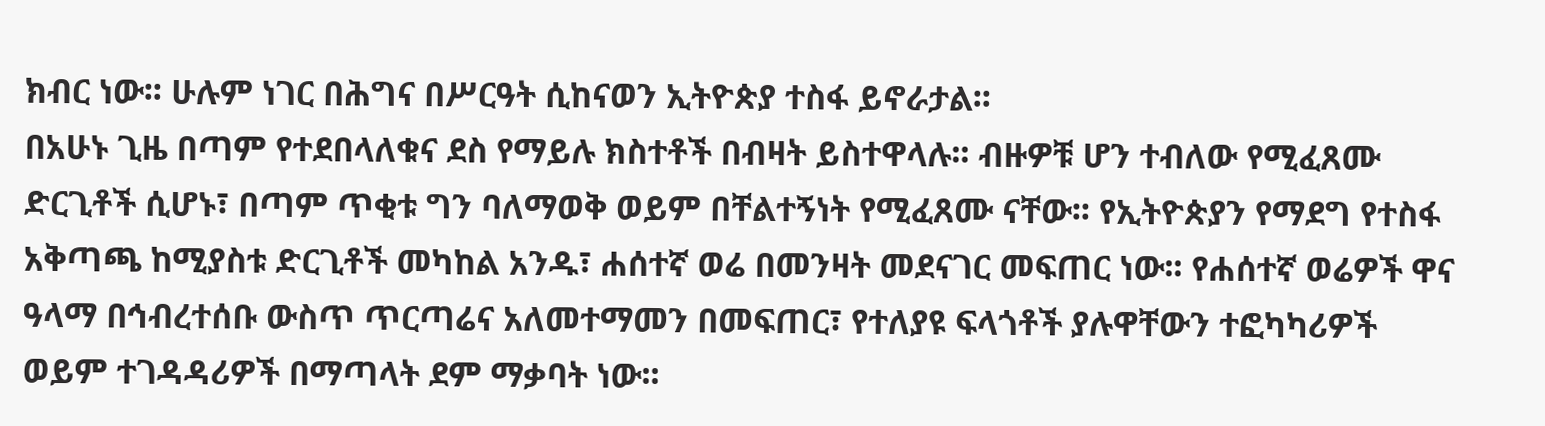ክብር ነው፡፡ ሁሉም ነገር በሕግና በሥርዓት ሲከናወን ኢትዮጵያ ተስፋ ይኖራታል፡፡
በአሁኑ ጊዜ በጣም የተደበላለቁና ደስ የማይሉ ክስተቶች በብዛት ይስተዋላሉ፡፡ ብዙዎቹ ሆን ተብለው የሚፈጸሙ ድርጊቶች ሲሆኑ፣ በጣም ጥቂቱ ግን ባለማወቅ ወይም በቸልተኝነት የሚፈጸሙ ናቸው፡፡ የኢትዮጵያን የማደግ የተስፋ አቅጣጫ ከሚያስቱ ድርጊቶች መካከል አንዱ፣ ሐሰተኛ ወሬ በመንዛት መደናገር መፍጠር ነው፡፡ የሐሰተኛ ወሬዎች ዋና ዓላማ በኅብረተሰቡ ውስጥ ጥርጣሬና አለመተማመን በመፍጠር፣ የተለያዩ ፍላጎቶች ያሉዋቸውን ተፎካካሪዎች ወይም ተገዳዳሪዎች በማጣላት ደም ማቃባት ነው፡፡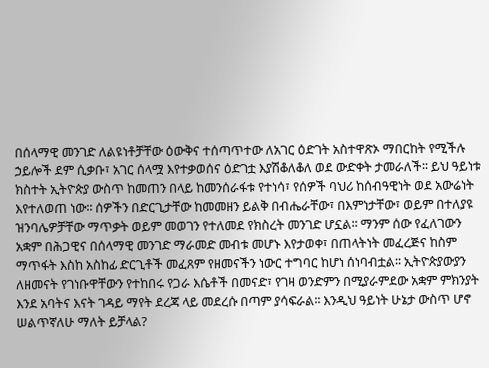በሰላማዊ መንገድ ለልዩነቶቻቸው ዕውቅና ተሰጣጥተው ለአገር ዕድገት አስተዋጽኦ ማበርከት የሚችሉ ኃይሎች ደም ሲቃቡ፣ አገር ሰላሟ እየተቃወሰና ዕድገቷ እያሽቆለቆለ ወደ ውድቀት ታመራለች፡፡ ይህ ዓይነቱ ክስተት ኢትዮጵያ ውስጥ ከመጠን በላይ ከመንሰራፋቱ የተነሳ፣ የሰዎች ባህሪ ከሰብዓዊነት ወደ አውሬነት እየተለወጠ ነው፡፡ ሰዎችን በድርጊታቸው ከመመዘን ይልቅ በብሔራቸው፣ በእምነታቸው፣ ወይም በተለያዩ ዝንባሌዎቻቸው ማጥቃት ወይም መወገን የተለመደ የክስረት መንገድ ሆኗል፡፡ ማንም ሰው የፈለገውን አቋም በሕጋዊና በሰላማዊ መንገድ ማራመድ መብቱ መሆኑ እየታወቀ፣ በጠላትነት መፈረጅና ከስም ማጥፋት እስከ አስከፊ ድርጊቶች መፈጸም የዘመናችን ነውር ተግባር ከሆነ ሰነባብቷል፡፡ ኢትዮጵያውያን ለዘመናት የገነቡዋቸውን የተከበሩ የጋራ እሴቶች በመናድ፣ የገዛ ወንድምን በሚያራምደው አቋም ምክንያት እንደ አባትና እናት ገዳይ ማየት ደረጃ ላይ መደረሱ በጣም ያሳፍራል፡፡ እንዲህ ዓይነት ሁኔታ ውስጥ ሆኖ ሠልጥኛለሁ ማለት ይቻላል?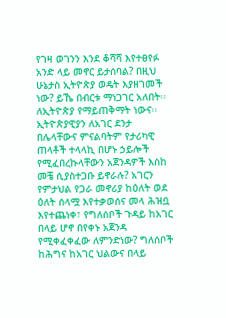የገዛ ወገንን እንደ ቆሻሻ እየተፀየፉ አንድ ላይ መኖር ይታሰባል? በዚህ ሁኔታስ ኢትዮጵያ ወዴት እያዘገመች ነው? ይኼ በብርቱ ማነጋገር አለበት፡፡ ለኢትዮጵያ የማይጠቅማት ነውና፡፡
ኢትዮጵያዊያን ለአገር ደንታ በሌላቸውና ምናልባትም የታሪካዊ ጠላቶች ተላላኪ በሆኑ ኃይሎች የሚፈበረኩላቸውን አጀንዳዎች እስከ መቼ ሲያስተጋቡ ይኖራሉ? አገርን የምታህል የጋራ መኖሪያ ከዕለት ወደ ዕለት ሰላሟ እየተቃወሰና መላ ሕዝቧ እየተጨነቀ፣ የግለሰቦች ጉዳይ ከአገር በላይ ሆኖ በየቀኑ አጀንዳ የሚቀፈቀፈው ለምንድነው? ግለሰቦች ከሕግና ከአገር ህልውና በላይ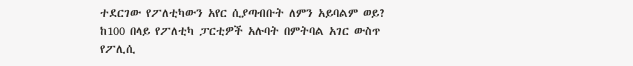ተደርገው የፖለቲካውን አየር ሲያጣብቡት ለምን አይባልም ወይ? ከ100 በላይ የፖለቲካ ፓርቲዎች አሉባት በምትባል አገር ውስጥ የፖሊሲ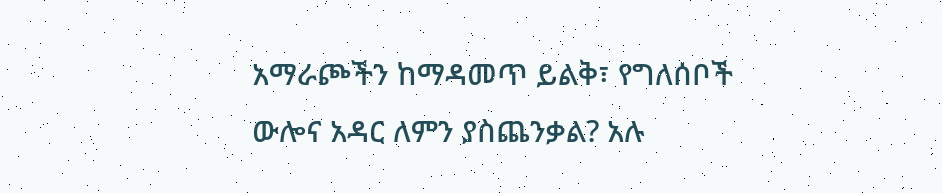አማራጮችን ከማዳመጥ ይልቅ፣ የግለሰቦች ውሎና አዳር ለምን ያስጨንቃል? አሉ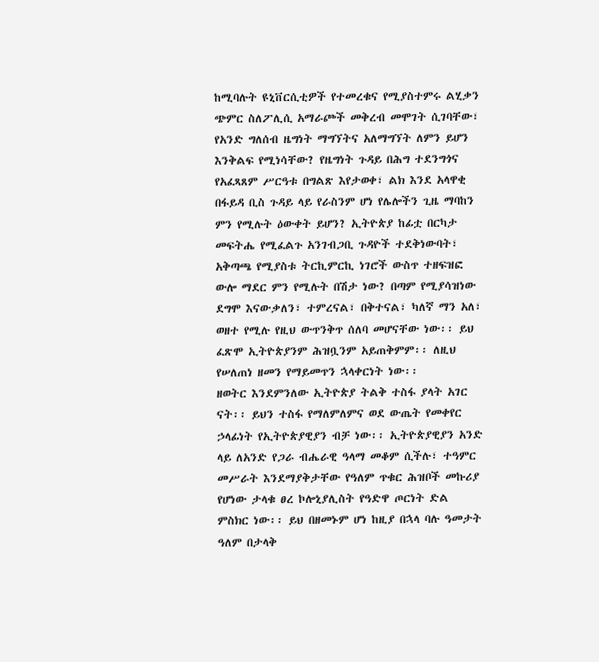ከሚባሉት ዩኒቨርሲቲዎች የተመረቁና የሚያስተምሩ ልሂቃን ጭምር ስለፖሊሲ አማራጮች መቅረብ መሞገት ሲገባቸው፣ የአንድ ግለሰብ ዜግነት ማግኘትና አለማግኘት ለምን ይሆን እንቅልፍ የሚነሳቸው? የዜግነት ጉዳይ በሕግ ተደንግጎና የአፈጻጸም ሥርዓቱ በግልጽ እየታወቀ፣ ልክ እንደ አላዋቂ በፋይዳ ቢስ ጉዳይ ላይ የራስንም ሆነ የሌሎችን ጊዜ ማባከን ምን የሚሉት ዕውቀት ይሆን? ኢትዮጵያ ከፊቷ በርካታ መፍትሔ የሚፈልጉ አንገብጋቢ ጉዳዮች ተደቅነውባት፣ አቅጣጫ የሚያስቱ ትርኪምርኪ ነገሮች ውስጥ ተዘፍዝፎ ውሎ ማደር ምን የሚሉት በሽታ ነው? በጣም የሚያሳዝነው ደግሞ እናውቃለን፣ ተምረናል፣ በቅተናል፣ ካለኛ ማን አለ፣ ወዘተ የሚሉ የዚህ ውጥንቅጥ ሰለባ መሆናቸው ነው፡፡ ይህ ፈጽሞ ኢትዮጵያንም ሕዝቧንም አይጠቅምም፡፡ ለዚህ የሠለጠነ ዘመን የማይመጥን ኋላቀርነት ነው፡፡
ዘወትር እንደምንለው ኢትዮጵያ ትልቅ ተስፋ ያላት አገር ናት፡፡ ይህን ተስፋ የማለምለምና ወደ ውጤት የመቀየር ኃላፊነት የኢትዮጵያዊያን ብቻ ነው፡፡ ኢትዮጵያዊያን አንድ ላይ ለአንድ የጋራ ብሔራዊ ዓላማ መቆም ሲችሉ፣ ተዓምር መሥራት እንደማያቅታቸው የዓለም ጥቁር ሕዝቦች መኩሪያ የሆነው ታላቁ ፀረ ኮሎኒያሊስት የዓድዋ ጦርነት ድል ምስክር ነው፡፡ ይህ በዘመኑም ሆነ ከዚያ በኋላ ባሉ ዓመታት ዓለም በታላቅ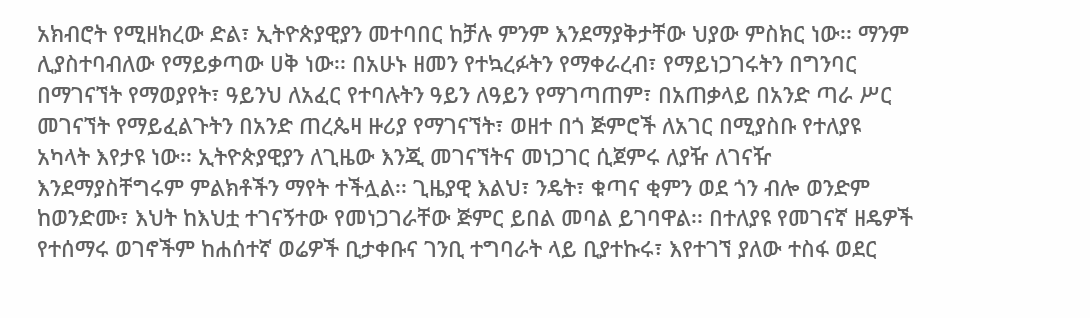አክብሮት የሚዘክረው ድል፣ ኢትዮጵያዊያን መተባበር ከቻሉ ምንም እንደማያቅታቸው ህያው ምስክር ነው፡፡ ማንም ሊያስተባብለው የማይቃጣው ሀቅ ነው፡፡ በአሁኑ ዘመን የተኳረፉትን የማቀራረብ፣ የማይነጋገሩትን በግንባር በማገናኘት የማወያየት፣ ዓይንህ ለአፈር የተባሉትን ዓይን ለዓይን የማገጣጠም፣ በአጠቃላይ በአንድ ጣራ ሥር መገናኘት የማይፈልጉትን በአንድ ጠረጴዛ ዙሪያ የማገናኘት፣ ወዘተ በጎ ጅምሮች ለአገር በሚያስቡ የተለያዩ አካላት እየታዩ ነው፡፡ ኢትዮጵያዊያን ለጊዜው እንጂ መገናኘትና መነጋገር ሲጀምሩ ለያዥ ለገናዥ እንደማያስቸግሩም ምልክቶችን ማየት ተችሏል፡፡ ጊዜያዊ እልህ፣ ንዴት፣ ቁጣና ቂምን ወደ ጎን ብሎ ወንድም ከወንድሙ፣ እህት ከእህቷ ተገናኝተው የመነጋገራቸው ጅምር ይበል መባል ይገባዋል፡፡ በተለያዩ የመገናኛ ዘዴዎች የተሰማሩ ወገኖችም ከሐሰተኛ ወሬዎች ቢታቀቡና ገንቢ ተግባራት ላይ ቢያተኩሩ፣ እየተገኘ ያለው ተስፋ ወደር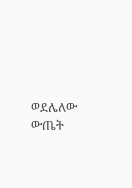ወደሌለው ውጤት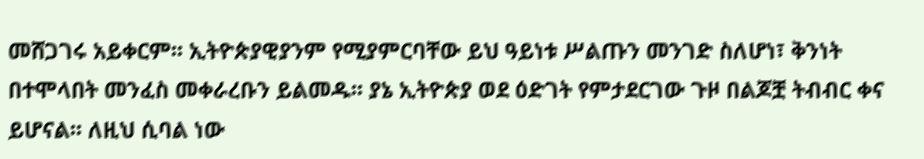መሸጋገሩ አይቀርም፡፡ ኢትዮጵያዊያንም የሚያምርባቸው ይህ ዓይነቱ ሥልጡን መንገድ ስለሆነ፣ ቅንነት በተሞላበት መንፈስ መቀራረቡን ይልመዱ፡፡ ያኔ ኢትዮጵያ ወደ ዕድገት የምታደርገው ጉዞ በልጆቿ ትብብር ቀና ይሆናል፡፡ ለዚህ ሲባል ነው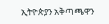ኢትዮጵያን አቅጣጫዋን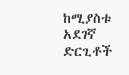ከሚያስቱ አደገኛ ድርጊቶች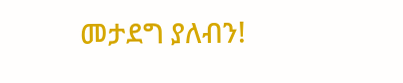መታደግ ያለብን!